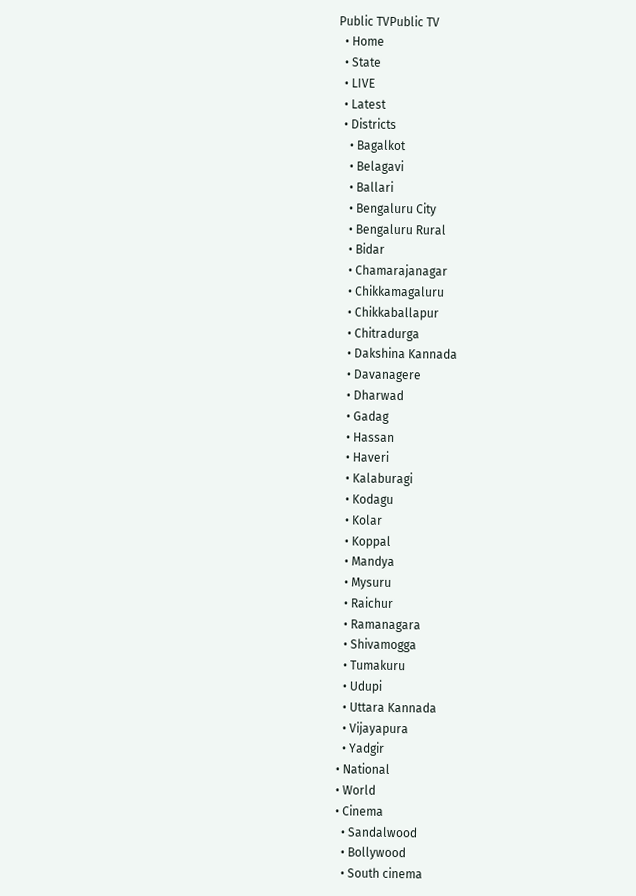Public TVPublic TV
  • Home
  • State
  • LIVE
  • Latest
  • Districts
    • Bagalkot
    • Belagavi
    • Ballari
    • Bengaluru City
    • Bengaluru Rural
    • Bidar
    • Chamarajanagar
    • Chikkamagaluru
    • Chikkaballapur
    • Chitradurga
    • Dakshina Kannada
    • Davanagere
    • Dharwad
    • Gadag
    • Hassan
    • Haveri
    • Kalaburagi
    • Kodagu
    • Kolar
    • Koppal
    • Mandya
    • Mysuru
    • Raichur
    • Ramanagara
    • Shivamogga
    • Tumakuru
    • Udupi
    • Uttara Kannada
    • Vijayapura
    • Yadgir
  • National
  • World
  • Cinema
    • Sandalwood
    • Bollywood
    • South cinema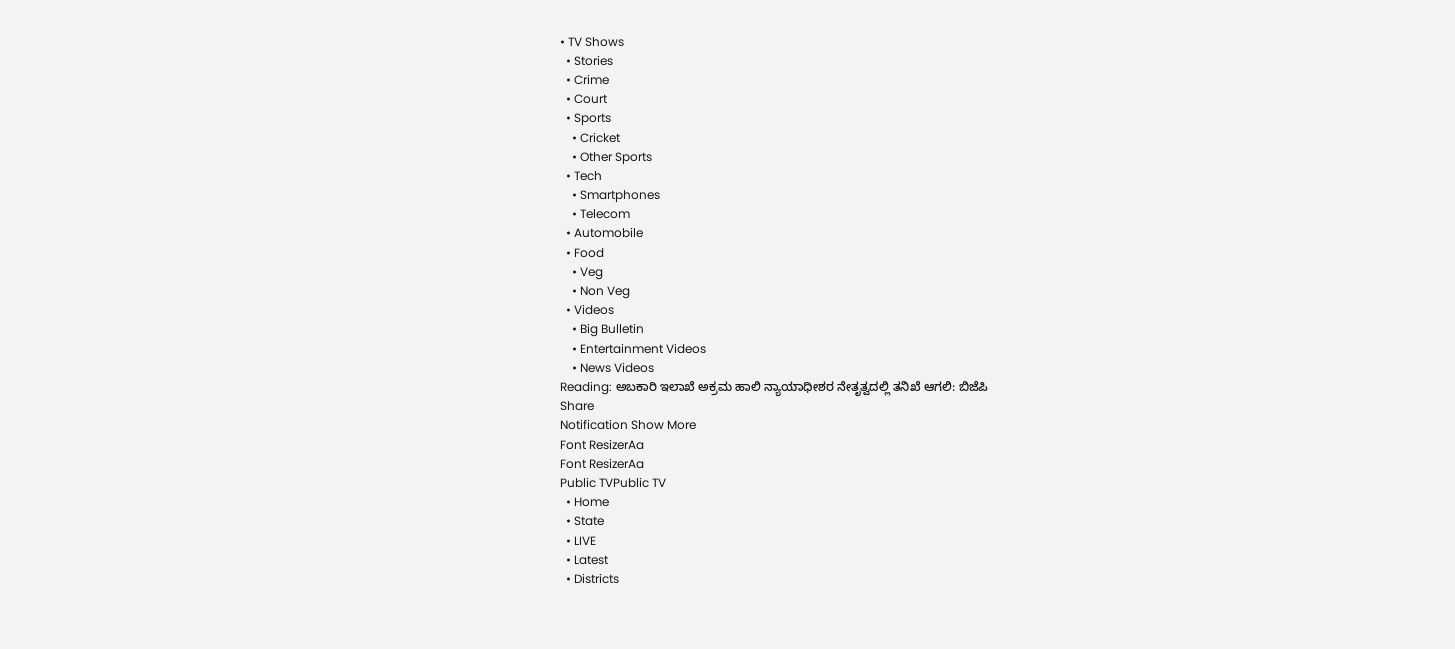• TV Shows
  • Stories
  • Crime
  • Court
  • Sports
    • Cricket
    • Other Sports
  • Tech
    • Smartphones
    • Telecom
  • Automobile
  • Food
    • Veg
    • Non Veg
  • Videos
    • Big Bulletin
    • Entertainment Videos
    • News Videos
Reading: ಅಬಕಾರಿ ‌ಇಲಾಖೆ ಅಕ್ರಮ ಹಾಲಿ ನ್ಯಾಯಾಧೀಶರ ನೇತೃತ್ವದಲ್ಲಿ ತನಿಖೆ ಆಗಲಿ: ಬಿಜೆಪಿ
Share
Notification Show More
Font ResizerAa
Font ResizerAa
Public TVPublic TV
  • Home
  • State
  • LIVE
  • Latest
  • Districts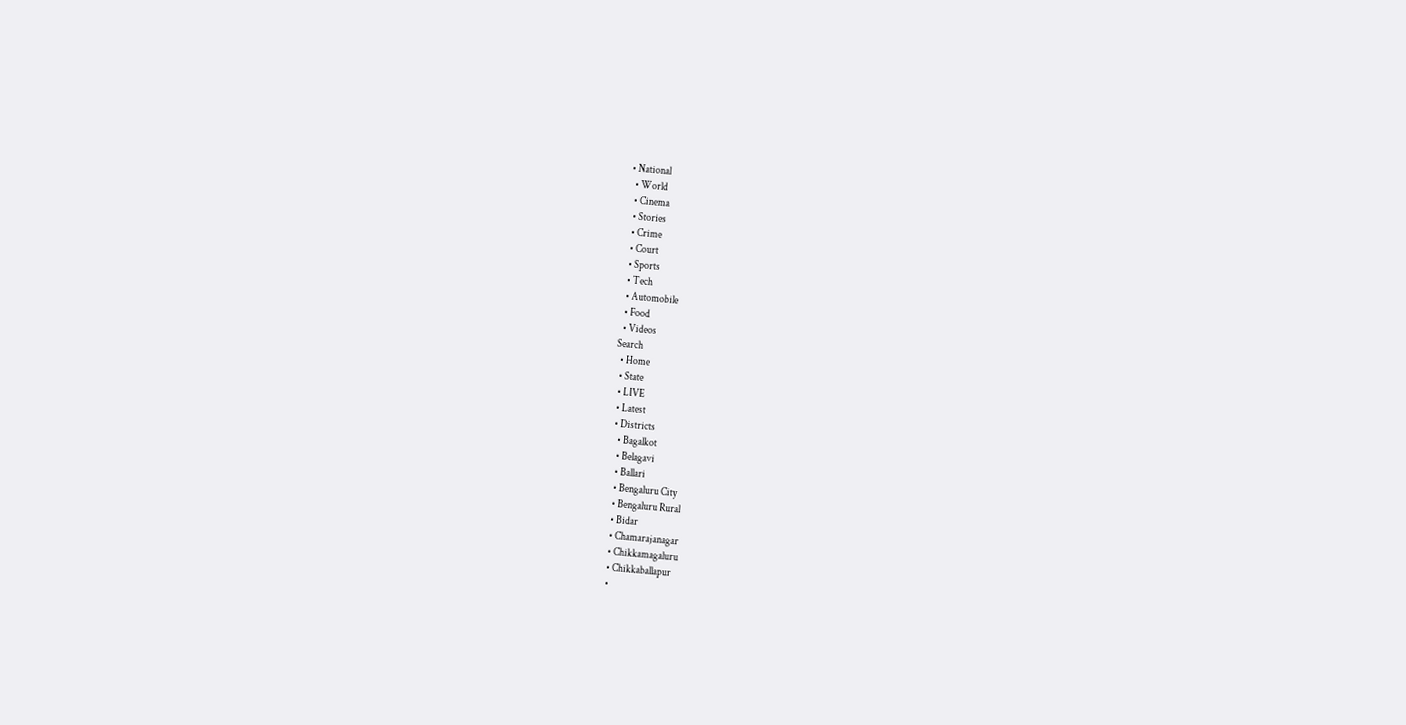• National
  • World
  • Cinema
  • Stories
  • Crime
  • Court
  • Sports
  • Tech
  • Automobile
  • Food
  • Videos
Search
  • Home
  • State
  • LIVE
  • Latest
  • Districts
    • Bagalkot
    • Belagavi
    • Ballari
    • Bengaluru City
    • Bengaluru Rural
    • Bidar
    • Chamarajanagar
    • Chikkamagaluru
    • Chikkaballapur
    •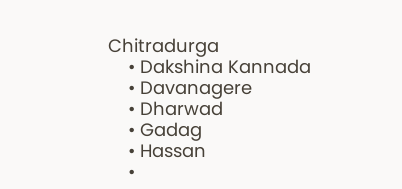Chitradurga
    • Dakshina Kannada
    • Davanagere
    • Dharwad
    • Gadag
    • Hassan
    •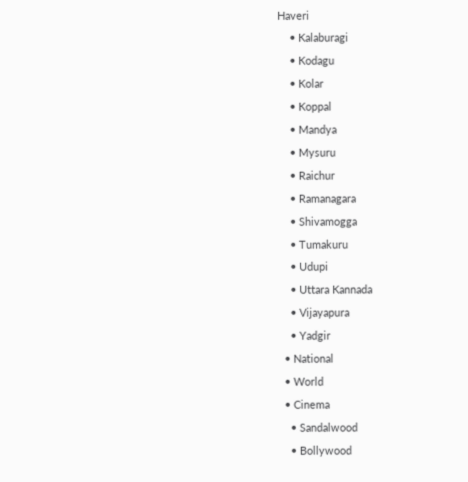Haveri
    • Kalaburagi
    • Kodagu
    • Kolar
    • Koppal
    • Mandya
    • Mysuru
    • Raichur
    • Ramanagara
    • Shivamogga
    • Tumakuru
    • Udupi
    • Uttara Kannada
    • Vijayapura
    • Yadgir
  • National
  • World
  • Cinema
    • Sandalwood
    • Bollywood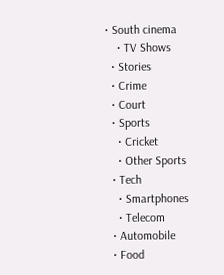• South cinema
    • TV Shows
  • Stories
  • Crime
  • Court
  • Sports
    • Cricket
    • Other Sports
  • Tech
    • Smartphones
    • Telecom
  • Automobile
  • Food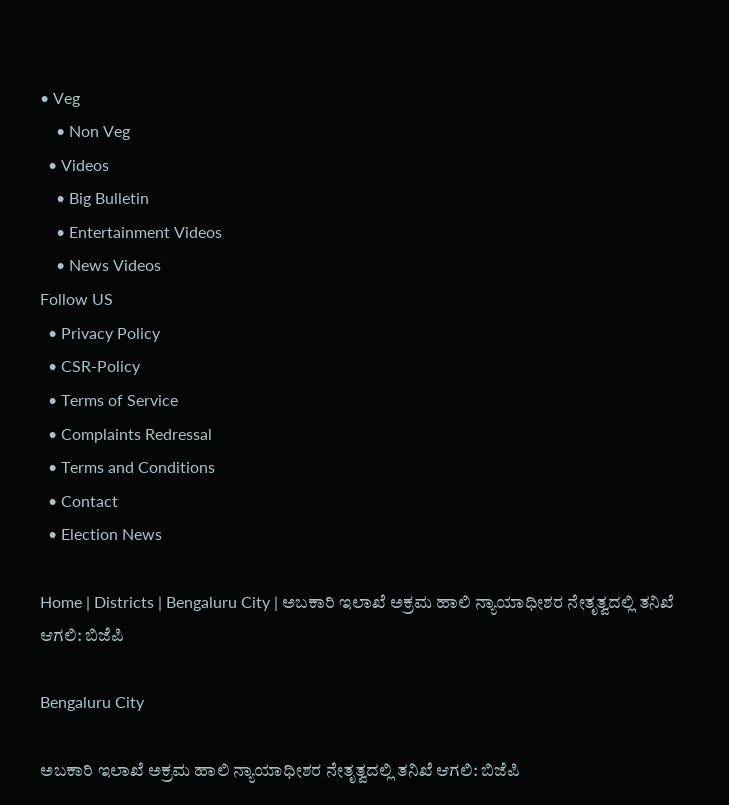• Veg
    • Non Veg
  • Videos
    • Big Bulletin
    • Entertainment Videos
    • News Videos
Follow US
  • Privacy Policy
  • CSR-Policy
  • Terms of Service
  • Complaints Redressal
  • Terms and Conditions
  • Contact
  • Election News

Home | Districts | Bengaluru City | ಅಬಕಾರಿ ‌ಇಲಾಖೆ ಅಕ್ರಮ ಹಾಲಿ ನ್ಯಾಯಾಧೀಶರ ನೇತೃತ್ವದಲ್ಲಿ ತನಿಖೆ ಆಗಲಿ: ಬಿಜೆಪಿ

Bengaluru City

ಅಬಕಾರಿ ‌ಇಲಾಖೆ ಅಕ್ರಮ ಹಾಲಿ ನ್ಯಾಯಾಧೀಶರ ನೇತೃತ್ವದಲ್ಲಿ ತನಿಖೆ ಆಗಲಿ: ಬಿಜೆಪಿ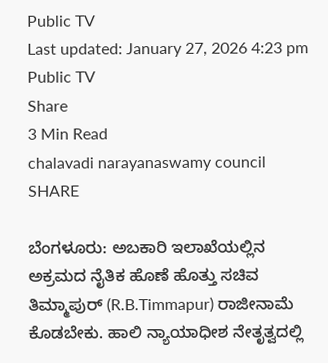Public TV
Last updated: January 27, 2026 4:23 pm
Public TV
Share
3 Min Read
chalavadi narayanaswamy council
SHARE

ಬೆಂಗಳೂರು: ಅಬಕಾರಿ ಇಲಾಖೆಯಲ್ಲಿನ ಅಕ್ರಮದ ನೈತಿಕ ಹೊಣೆ ಹೊತ್ತು ಸಚಿವ ತಿಮ್ಮಾಪುರ್ (R.B.Timmapur) ರಾಜೀನಾಮೆ ಕೊಡಬೇಕು. ಹಾಲಿ ನ್ಯಾಯಾಧೀಶ ನೇತೃತ್ವದಲ್ಲಿ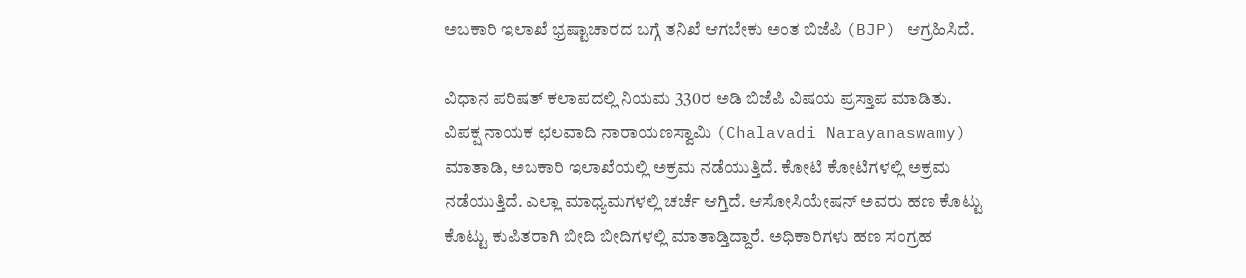ಅಬಕಾರಿ ‌ಇಲಾಖೆ ಭ್ರಷ್ಟಾಚಾರದ ಬಗ್ಗೆ ತನಿಖೆ ಆಗಬೇಕು ಅಂತ ಬಿಜೆಪಿ (BJP) ಆಗ್ರಹಿಸಿದೆ.

ವಿಧಾನ ಪರಿಷತ್ ‌ಕಲಾಪದಲ್ಲಿ ನಿಯಮ 330ರ ಅಡಿ ಬಿಜೆಪಿ ವಿಷಯ ‌ಪ್ರಸ್ತಾಪ ಮಾಡಿತು. ವಿಪಕ್ಷ ನಾಯಕ ಛಲವಾದಿ ನಾರಾಯಣಸ್ವಾಮಿ (Chalavadi Narayanaswamy) ಮಾತಾಡಿ, ಅಬಕಾರಿ ಇಲಾಖೆಯಲ್ಲಿ ಅಕ್ರಮ ನಡೆಯುತ್ತಿದೆ. ಕೋಟಿ ಕೋಟಿಗಳಲ್ಲಿ ಅಕ್ರಮ ನಡೆಯುತ್ತಿದೆ. ಎಲ್ಲಾ ‌ಮಾಧ್ಯಮಗಳಲ್ಲಿ ಚರ್ಚೆ ಆಗ್ತಿದೆ. ಆಸೋಸಿಯೇಷನ್ ಅವರು ಹಣ ಕೊಟ್ಟು ಕೊಟ್ಟು ಕುಪಿತರಾಗಿ ಬೀದಿ ಬೀದಿಗಳಲ್ಲಿ ಮಾತಾಡ್ತಿದ್ದಾರೆ‌. ಅಧಿಕಾರಿಗಳು ಹಣ ಸಂಗ್ರಹ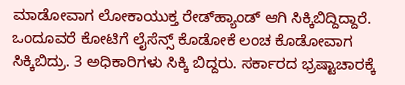ಮಾಡೋವಾಗ ಲೋಕಾಯುಕ್ತ ರೇಡ್‌ಹ್ಯಾಂಡ್‌ ಆಗಿ ಸಿಕ್ಕಿಬಿದ್ದಿದ್ದಾರೆ. ಒಂದೂವರೆ ಕೋಟಿಗೆ ಲೈಸೆನ್ಸ್ ಕೊಡೋಕೆ ‌ಲಂಚ ಕೊಡೋವಾಗ ಸಿಕ್ಕಿಬಿದ್ರು. 3 ಅಧಿಕಾರಿಗಳು ಸಿಕ್ಕಿ ಬಿದ್ದರು. ಸರ್ಕಾರದ ಭ್ರಷ್ಟಾಚಾರಕ್ಕೆ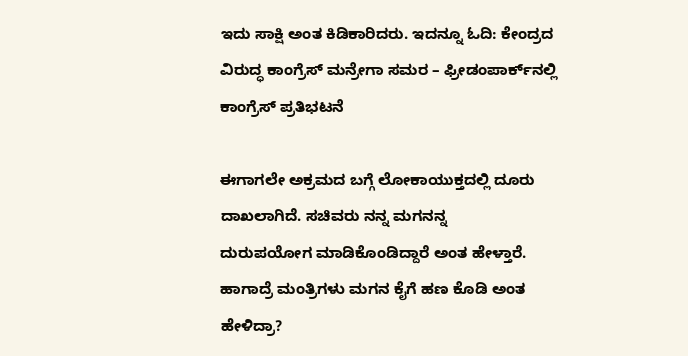ಇದು ಸಾಕ್ಷಿ ಅಂತ ಕಿಡಿಕಾರಿದರು. ಇದನ್ನೂ ಓದಿ: ಕೇಂದ್ರದ ವಿರುದ್ಧ ಕಾಂಗ್ರೆಸ್ ಮನ್ರೇಗಾ ಸಮರ – ಫ್ರೀಡಂಪಾರ್ಕ್‌ನಲ್ಲಿ ಕಾಂಗ್ರೆಸ್ ಪ್ರತಿಭಟನೆ

ಈಗಾಗಲೇ ಅಕ್ರಮದ ಬಗ್ಗೆ ಲೋಕಾಯುಕ್ತದಲ್ಲಿ ದೂರು ದಾಖಲಾಗಿದೆ. ಸಚಿವರು ನನ್ನ ಮಗನನ್ನ ದುರುಪಯೋಗ ‌ಮಾಡಿಕೊಂಡಿದ್ದಾರೆ ಅಂತ ಹೇಳ್ತಾರೆ. ಹಾಗಾದ್ರೆ ಮಂತ್ರಿಗಳು ಮಗನ ಕೈಗೆ ಹಣ ‌ಕೊಡಿ ಅಂತ ಹೇಳಿದ್ರಾ?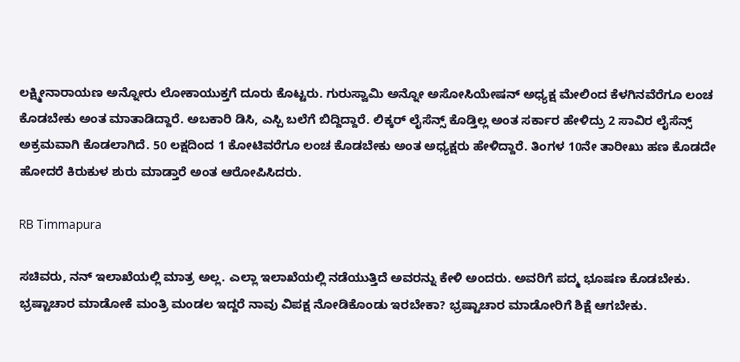ಲಕ್ಷ್ಮೀನಾರಾಯಣ ಅನ್ನೋರು ಲೋಕಾಯುಕ್ತಗೆ‌ ದೂರು ಕೊಟ್ಟರು. ಗುರುಸ್ವಾಮಿ ಅನ್ನೋ‌‌ ಅಸೋಸಿಯೇಷನ್ ‌ಅಧ್ಯಕ್ಷ ಮೇಲಿಂದ ಕೆಳಗಿನವೆರೆಗೂ ಲಂಚ ಕೊಡಬೇಕು ಅಂತ ಮಾತಾಡಿದ್ದಾರೆ. ಅಬಕಾರಿ ಡಿಸಿ, ಎಸ್ಪಿ ಬಲೆಗೆ ಬಿದ್ದಿದ್ದಾರೆ. ಲಿಕ್ಕರ್ ಲೈಸೆನ್ಸ್ ಕೊಡ್ತಿಲ್ಲ ಅಂತ ಸರ್ಕಾರ ಹೇಳಿದ್ರು 2 ಸಾವಿರ ಲೈಸೆನ್ಸ್ ಅಕ್ರಮವಾಗಿ ಕೊಡಲಾಗಿದೆ. 50 ಲಕ್ಷದಿಂದ 1 ಕೋಟಿವರೆಗೂ ಲಂಚ ಕೊಡಬೇಕು ಅಂತ ಅಧ್ಯಕ್ಷರು ಹೇಳಿದ್ದಾರೆ. ತಿಂಗಳ 10ನೇ ತಾರೀಖು ಹಣ ಕೊಡದೇ ಹೋದರೆ ಕಿರುಕುಳ ಶುರು ‌ಮಾಡ್ತಾರೆ ಅಂತ ಆರೋಪಿಸಿದರು.

RB Timmapura

ಸಚಿವರು, ನನ್ ಇಲಾಖೆಯಲ್ಲಿ ಮಾತ್ರ ಅಲ್ಲ. ಎಲ್ಲಾ ‌ಇಲಾಖೆಯಲ್ಲಿ ನಡೆಯುತ್ತಿದೆ ಅವರನ್ನು ಕೇಳಿ ಅಂದರು. ಅವರಿಗೆ ಪದ್ಮ ಭೂಷಣ ಕೊಡಬೇಕು. ಭ್ರಷ್ಟಾಚಾರ ಮಾಡೋಕೆ ಮಂತ್ರಿ ಮಂಡಲ ಇದ್ದರೆ ನಾವು ವಿಪಕ್ಷ ನೋಡಿಕೊಂಡು ಇರಬೇಕಾ? ಭ್ರಷ್ಟಾಚಾರ ಮಾಡೋರಿಗೆ ಶಿಕ್ಷೆ ಆಗಬೇಕು.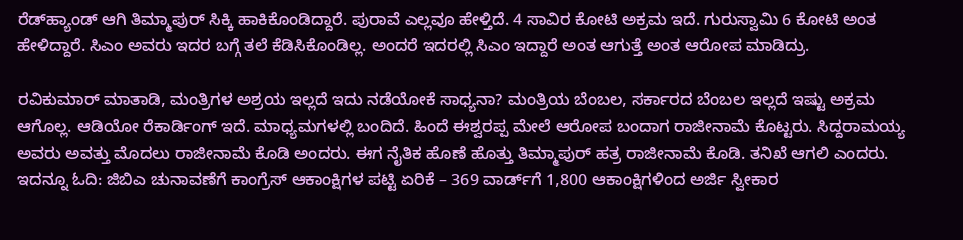ರೆಡ್‌ಹ್ಯಾಂಡ್ ಆಗಿ ತಿಮ್ಮಾಪುರ್ ಸಿಕ್ಕಿ ಹಾಕಿಕೊಂಡಿದ್ದಾರೆ. ಪುರಾವೆ ಎಲ್ಲವೂ ಹೇಳ್ತಿದೆ. 4 ಸಾವಿರ ಕೋಟಿ ಅಕ್ರಮ ಇದೆ. ಗುರುಸ್ವಾಮಿ 6 ಕೋಟಿ ಅಂತ ಹೇಳಿದ್ದಾರೆ. ಸಿಎಂ ಅವರು ಇದರ ಬಗ್ಗೆ ತಲೆ ಕೆಡಿಸಿಕೊಂಡಿಲ್ಲ. ಅಂದರೆ ಇದರಲ್ಲಿ ಸಿಎಂ ಇದ್ದಾರೆ ಅಂತ ಆಗುತ್ತೆ ಅಂತ ಆರೋಪ ಮಾಡಿದ್ರು.

ರವಿಕುಮಾರ್ ಮಾತಾಡಿ, ಮಂತ್ರಿಗಳ ಅಶ್ರಯ ಇಲ್ಲದೆ ಇದು ನಡೆಯೋಕೆ ಸಾಧ್ಯನಾ? ಮಂತ್ರಿಯ ಬೆಂಬಲ, ಸರ್ಕಾರದ ಬೆಂಬಲ ಇಲ್ಲದೆ ಇಷ್ಟು ಅಕ್ರಮ ಆಗೊಲ್ಲ. ಆಡಿಯೋ ರೆಕಾರ್ಡಿಂಗ್ ಇದೆ. ಮಾಧ್ಯಮಗಳಲ್ಲಿ ಬಂದಿದೆ. ಹಿಂದೆ ಈಶ್ವರಪ್ಪ ಮೇಲೆ ‌ಆರೋಪ ಬಂದಾಗ ರಾಜೀನಾಮೆ ‌ಕೊಟ್ಟರು. ಸಿದ್ದರಾಮಯ್ಯ ಅವರು ಅವತ್ತು ಮೊದಲು ರಾಜೀನಾಮೆ ಕೊಡಿ ಅಂದರು. ಈಗ ನೈತಿಕ ಹೊಣೆ ಹೊತ್ತು ತಿಮ್ಮಾಪುರ್ ಹತ್ರ ರಾಜೀನಾಮೆ ಕೊಡಿ. ತನಿಖೆ ಆಗಲಿ ಎಂದರು. ಇದನ್ನೂ ಓದಿ: ಜಿಬಿಎ ಚುನಾವಣೆಗೆ ಕಾಂಗ್ರೆಸ್ ಆಕಾಂಕ್ಷಿಗಳ ಪಟ್ಟಿ ಏರಿಕೆ – 369 ವಾರ್ಡ್‌ಗೆ 1,800 ಆಕಾಂಕ್ಷಿಗಳಿಂದ ಅರ್ಜಿ ಸ್ವೀಕಾರ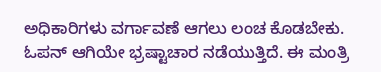ಅಧಿಕಾರಿಗಳು ವರ್ಗಾವಣೆ ಆಗಲು ಲಂಚ ಕೊಡಬೇಕು. ಓಪನ್ ಆಗಿಯೇ ಭ್ರಷ್ಟಾಚಾರ ನಡೆಯುತ್ತಿದೆ. ಈ ಮಂತ್ರಿ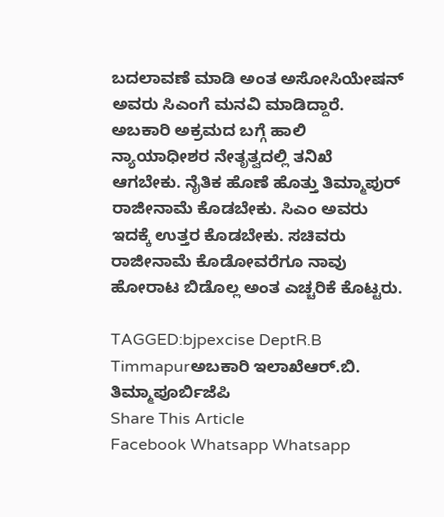ಬದಲಾವಣೆ ಮಾಡಿ ಅಂತ ಅಸೋಸಿಯೇಷನ್ ಅವರು ಸಿಎಂಗೆ ಮನವಿ ಮಾಡಿದ್ದಾರೆ. ಅಬಕಾರಿ ಅಕ್ರಮದ ಬಗ್ಗೆ ಹಾಲಿ ನ್ಯಾಯಾಧೀಶರ ನೇತೃತ್ವದಲ್ಲಿ ತನಿಖೆ ಆಗಬೇಕು. ನೈತಿಕ ಹೊಣೆ ಹೊತ್ತು ತಿಮ್ಮಾಪುರ್ ರಾಜೀನಾಮೆ ಕೊಡಬೇಕು. ಸಿಎಂ ಅವರು ಇದಕ್ಕೆ ಉತ್ತರ ಕೊಡಬೇಕು. ಸಚಿವರು ರಾಜೀನಾಮೆ ಕೊಡೋವರೆಗೂ ನಾವು ಹೋರಾಟ ಬಿಡೊಲ್ಲ ಅಂತ ಎಚ್ಚರಿಕೆ ಕೊಟ್ಟರು.

TAGGED:bjpexcise DeptR.B Timmapurಅಬಕಾರಿ ಇಲಾಖೆಆರ್.ಬಿ. ತಿಮ್ಮಾಪೂರ್ಬಿಜೆಪಿ
Share This Article
Facebook Whatsapp Whatsapp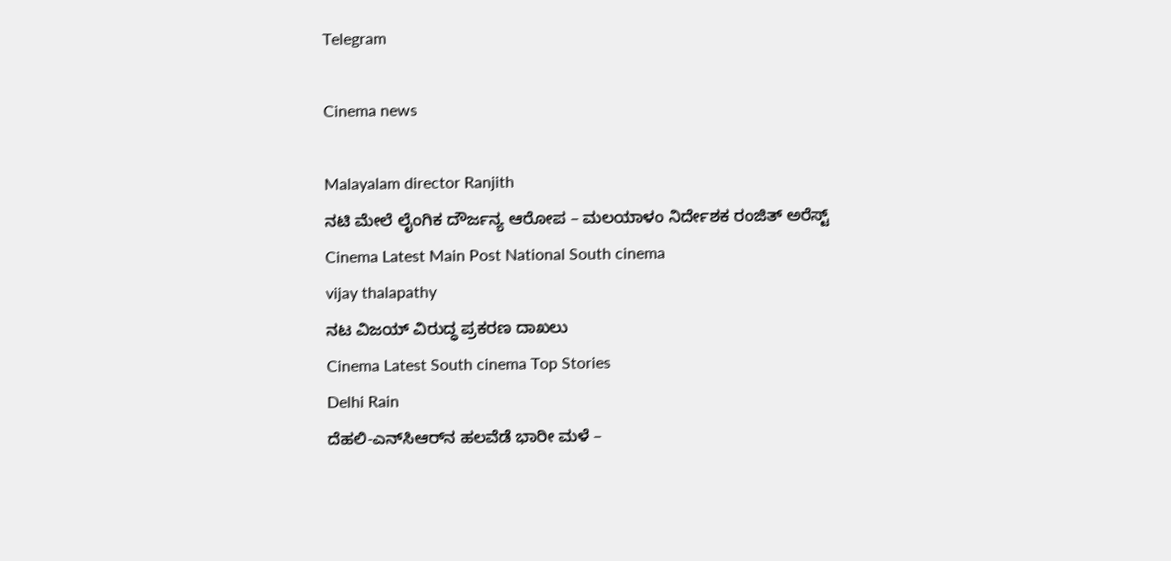Telegram

Cinema news

Malayalam director Ranjith
ನಟಿ ಮೇಲೆ ಲೈಂಗಿಕ ದೌರ್ಜನ್ಯ ಆರೋಪ – ಮಲಯಾಳಂ ನಿರ್ದೇಶಕ ರಂಜಿತ್ ಅರೆಸ್ಟ್
Cinema Latest Main Post National South cinema
vijay thalapathy
ನಟ ವಿಜಯ್‌ ವಿರುದ್ಧ ಪ್ರಕರಣ ದಾಖಲು
Cinema Latest South cinema Top Stories
Delhi Rain
ದೆಹಲಿ-ಎನ್‌ಸಿಆರ್‌ನ ಹಲವೆಡೆ ಭಾರೀ ಮಳೆ –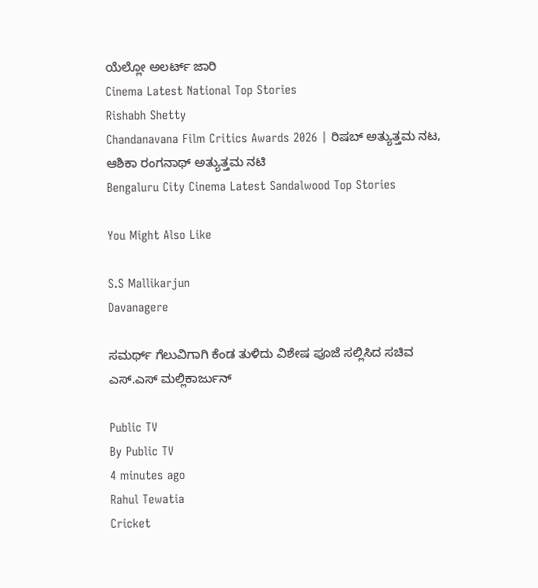ಯೆಲ್ಲೋ ಅಲರ್ಟ್ ಜಾರಿ
Cinema Latest National Top Stories
Rishabh Shetty
Chandanavana Film Critics Awards 2026 | ರಿಷಬ್ ಅತ್ಯುತ್ತಮ ನಟ, ಆಶಿಕಾ ರಂಗನಾಥ್ ಅತ್ಯುತ್ತಮ ನಟಿ
Bengaluru City Cinema Latest Sandalwood Top Stories

You Might Also Like

S.S Mallikarjun
Davanagere

ಸಮರ್ಥ್ ಗೆಲುವಿಗಾಗಿ ಕೆಂಡ ತುಳಿದು ವಿಶೇಷ ಪೂಜೆ ಸಲ್ಲಿಸಿದ ಸಚಿವ ಎಸ್‌.ಎಸ್ ಮಲ್ಲಿಕಾರ್ಜುನ್

Public TV
By Public TV
4 minutes ago
Rahul Tewatia
Cricket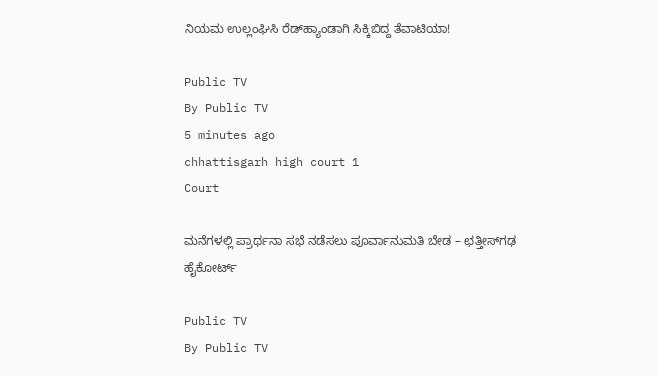ನಿಯಮ ಉಲ್ಲಂಘಿಸಿ ರೆಡ್‌ಹ್ಯಾಂಡಾಗಿ ಸಿಕ್ಕಿಬಿದ್ದ ತೆವಾಟಿಯಾ!

Public TV
By Public TV
5 minutes ago
chhattisgarh high court 1
Court

ಮನೆಗಳಲ್ಲಿ ಪ್ರಾರ್ಥನಾ ಸಭೆ ನಡೆಸಲು ಪೂರ್ವಾನುಮತಿ ಬೇಡ – ಛತ್ತೀಸ್‌ಗಢ ಹೈಕೋರ್ಟ್

Public TV
By Public TV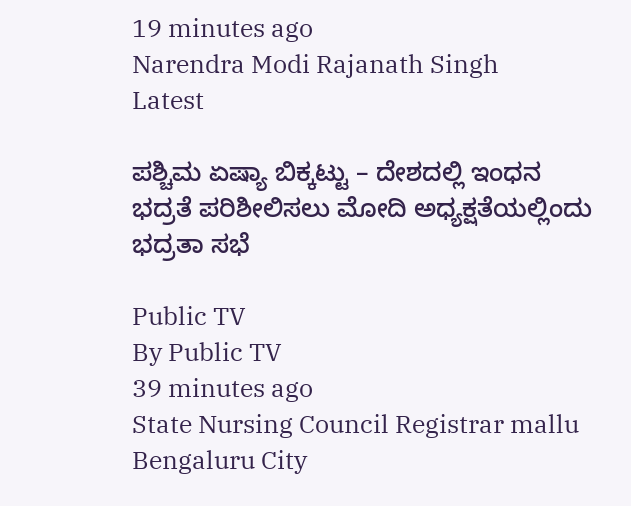19 minutes ago
Narendra Modi Rajanath Singh
Latest

ಪಶ್ಚಿಮ ಏಷ್ಯಾ ಬಿಕ್ಕಟ್ಟು – ದೇಶದಲ್ಲಿ ಇಂಧನ ಭದ್ರತೆ ಪರಿಶೀಲಿಸಲು ಮೋದಿ ಅಧ್ಯಕ್ಷತೆಯಲ್ಲಿಂದು ಭದ್ರತಾ ಸಭೆ

Public TV
By Public TV
39 minutes ago
State Nursing Council Registrar mallu
Bengaluru City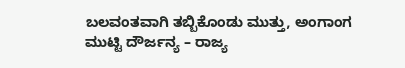ಬಲವಂತವಾಗಿ ತಬ್ಬಿಕೊಂಡು ಮುತ್ತು, ಅಂಗಾಂಗ ಮುಟ್ಟಿ ದೌರ್ಜನ್ಯ – ರಾಜ್ಯ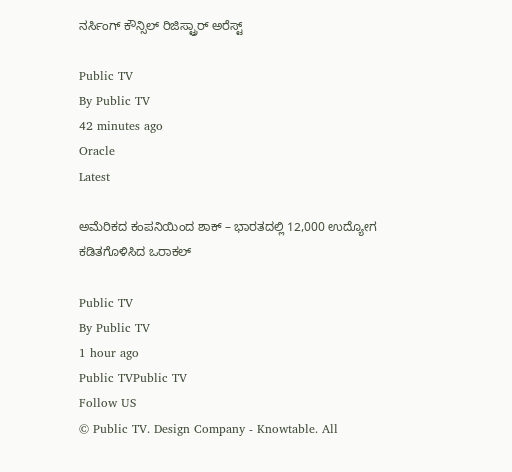ನರ್ಸಿಂಗ್ ಕೌನ್ಸಿಲ್ ರಿಜಿಸ್ಟ್ರಾರ್‌ ಅರೆಸ್ಟ್

Public TV
By Public TV
42 minutes ago
Oracle
Latest

ಅಮೆರಿಕದ ಕಂಪನಿಯಿಂದ ಶಾಕ್‌ – ಭಾರತದಲ್ಲಿ 12,000 ಉದ್ಯೋಗ ಕಡಿತಗೊಳಿಸಿದ ಒರಾಕಲ್

Public TV
By Public TV
1 hour ago
Public TVPublic TV
Follow US
© Public TV. Design Company - Knowtable. All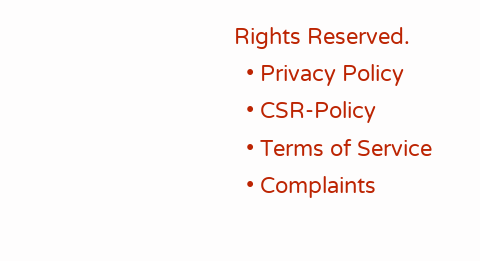Rights Reserved.
  • Privacy Policy
  • CSR-Policy
  • Terms of Service
  • Complaints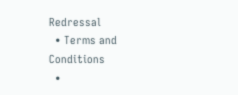Redressal
  • Terms and Conditions
  •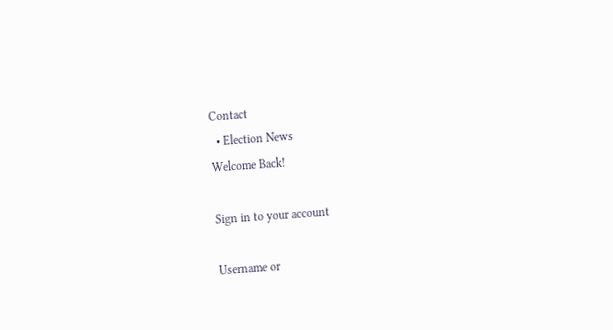Contact
  • Election News
Welcome Back!

Sign in to your account

Username or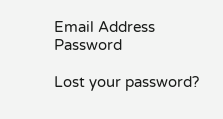Email Address
Password

Lost your password?